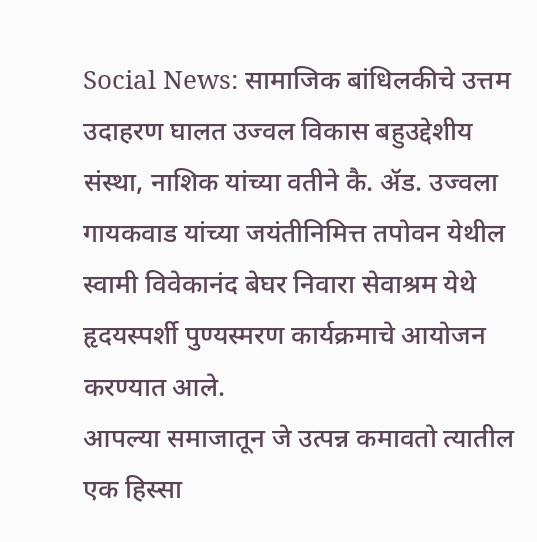Social News: सामाजिक बांधिलकीचे उत्तम उदाहरण घालत उज्वल विकास बहुउद्देशीय संस्था, नाशिक यांच्या वतीने कै. ॲड. उज्वला गायकवाड यांच्या जयंतीनिमित्त तपोवन येथील स्वामी विवेकानंद बेघर निवारा सेवाश्रम येथे हृदयस्पर्शी पुण्यस्मरण कार्यक्रमाचे आयोजन करण्यात आले.
आपल्या समाजातून जे उत्पन्न कमावतो त्यातील एक हिस्सा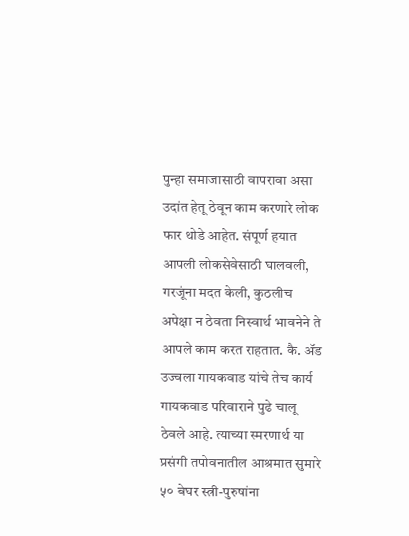पुन्हा समाजासाठी वापरावा असा उदांत हेतू ठेवून काम करणारे लोक फार थोडे आहेत. संपूर्ण हयात आपली लोकसेवेसाठी घालवली, गरजूंना मदत केली, कुठलीच अपेक्षा न ठेवता निस्वार्थ भावनेने ते आपले काम करत राहतात. कै. ॲड उज्वला गायकवाड यांचे तेच कार्य गायकवाड परिवाराने पुढे चालू ठेवले आहे. त्याच्या स्मरणार्थ या प्रसंगी तपोवनातील आश्रमात सुमारे ५० बेघर स्त्री-पुरुषांना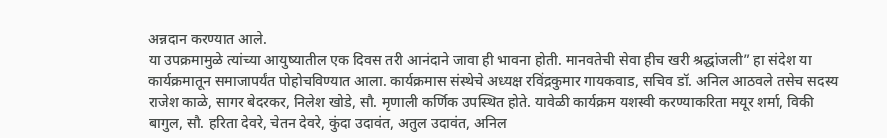अन्नदान करण्यात आले.
या उपक्रमामुळे त्यांच्या आयुष्यातील एक दिवस तरी आनंदाने जावा ही भावना होती. मानवतेची सेवा हीच खरी श्रद्धांजली” हा संदेश या कार्यक्रमातून समाजापर्यंत पोहोचविण्यात आला. कार्यक्रमास संस्थेचे अध्यक्ष रविंद्रकुमार गायकवाड, सचिव डॉ. अनिल आठवले तसेच सदस्य राजेश काळे, सागर बेदरकर, निलेश खोडे, सौ. मृणाली कर्णिक उपस्थित होते. यावेळी कार्यक्रम यशस्वी करण्याकरिता मयूर शर्मा, विकी बागुल, सौ. हरिता देवरे, चेतन देवरे, कुंदा उदावंत, अतुल उदावंत, अनिल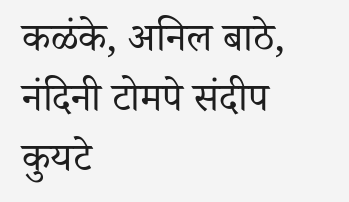कळंके, अनिल बाठे, नंदिनी टोमपे संदीप कुयटे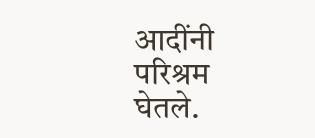आदींनी परिश्रम घेतले.